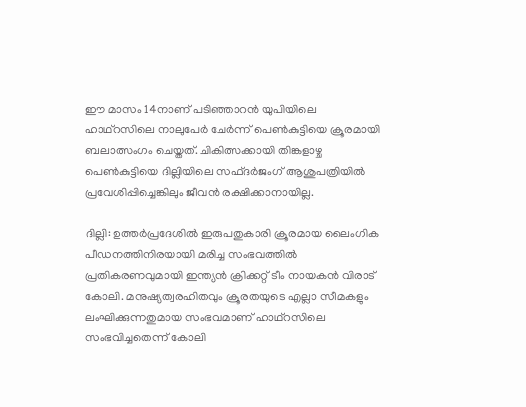ഈ മാസം 14നാണ് പടിഞ്ഞാറൻ യുപിയിലെ ഹാഥ്റസിലെ നാലുപേർ ചേർന്ന് പെണ്‍കുട്ടിയെ ക്രൂരമായി ബലാത്സംഗം ചെയ്തത്. ചികിത്സക്കായി തിങ്കളാഴ്ച പെണ്‍കുട്ടിയെ ദില്ലിയിലെ സഫ്ദര്‍ജംഗ് ആശുപത്രിയില്‍ പ്രവേശിപ്പിച്ചെങ്കിലും ജീവന്‍ രക്ഷിക്കാനായില്ല.

ദില്ലി: ഉത്തര്‍പ്രദേശില്‍ ഇരുപതുകാരി ക്രൂരമായ ലൈംഗിക പീഡനത്തിനിരയായി മരിച്ച സംഭവത്തില്‍ പ്രതികരണവുമായി ഇന്ത്യന്‍ ക്രിക്കറ്റ് ടീം നായകന്‍ വിരാട് കോലി. മനുഷ്യത്വരഹിതവും ക്രൂരതയുടെ എല്ലാ സീമകളും ലംഘിക്കുന്നതുമായ സംഭവമാണ് ഹാഥ്റസിലെ സംഭവിച്ചതെന്ന് കോലി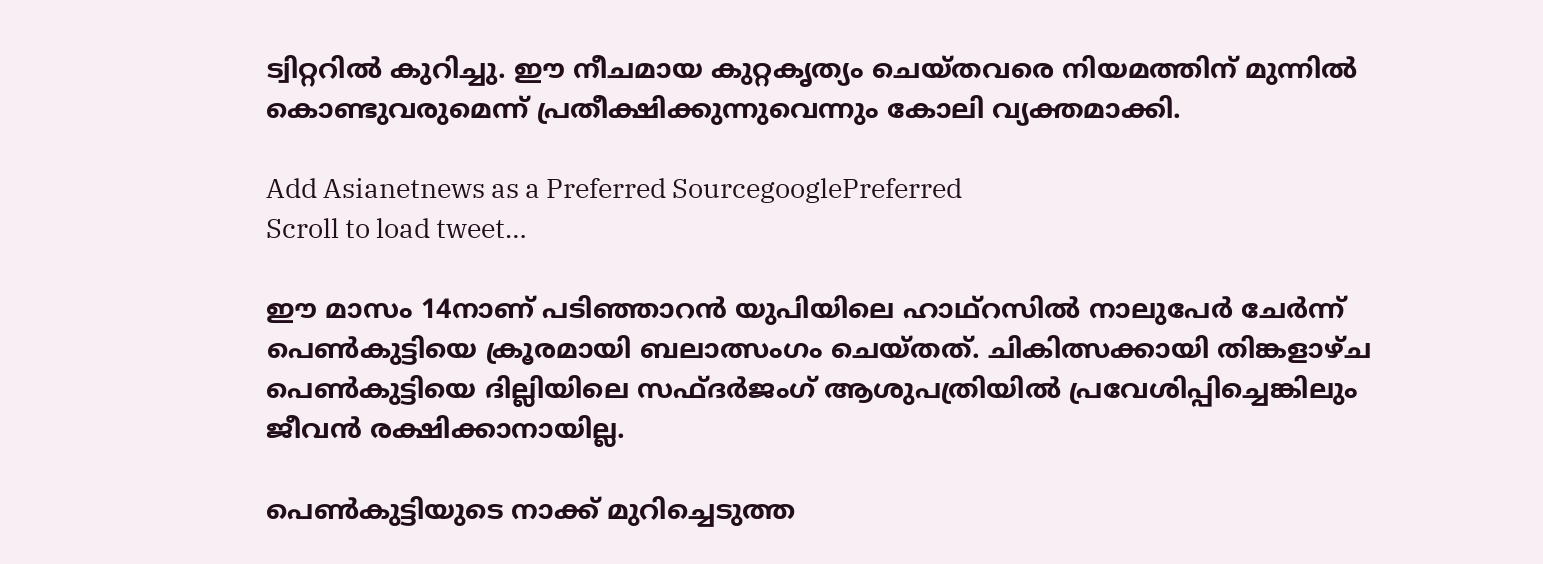ട്വിറ്ററില്‍ കുറിച്ചു. ഈ നീചമായ കുറ്റകൃത്യം ചെയ്തവരെ നിയമത്തിന് മുന്നില്‍ കൊണ്ടുവരുമെന്ന് പ്രതീക്ഷിക്കുന്നുവെന്നും കോലി വ്യക്തമാക്കി.

Add Asianetnews as a Preferred SourcegooglePreferred
Scroll to load tweet…

ഈ മാസം 14നാണ് പടിഞ്ഞാറൻ യുപിയിലെ ഹാഥ്റസില്‍ നാലുപേർ ചേർന്ന് പെണ്‍കുട്ടിയെ ക്രൂരമായി ബലാത്സംഗം ചെയ്തത്. ചികിത്സക്കായി തിങ്കളാഴ്ച പെണ്‍കുട്ടിയെ ദില്ലിയിലെ സഫ്ദര്‍ജംഗ് ആശുപത്രിയില്‍ പ്രവേശിപ്പിച്ചെങ്കിലും ജീവന്‍ രക്ഷിക്കാനായില്ല.

പെൺകുട്ടിയുടെ നാക്ക് മുറിച്ചെടുത്ത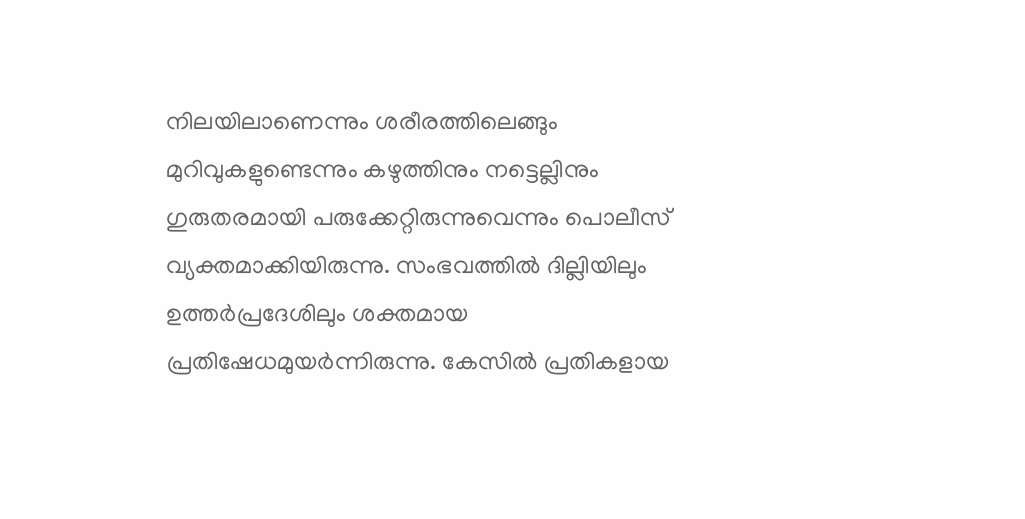നിലയിലാണെന്നും ശരീരത്തിലെങ്ങും മുറിവുകളുണ്ടെന്നും കഴുത്തിനും നട്ടെല്ലിനും ഗുരുതരമായി പരുക്കേറ്റിരുന്നുവെന്നും പൊലീസ് വ്യക്തമാക്കിയിരുന്നു. സംഭവത്തില്‍ ദില്ലിയിലും ഉത്തര്‍പ്രദേശിലും ശക്തമായ പ്രതിഷേധമുയര്‍ന്നിരുന്നു. കേസില്‍ പ്രതികളായ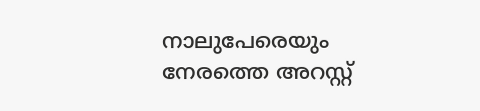നാലുപേരെയും നേരത്തെ അറസ്റ്റ്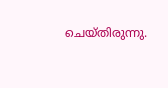ചെയ്തിരുന്നു.